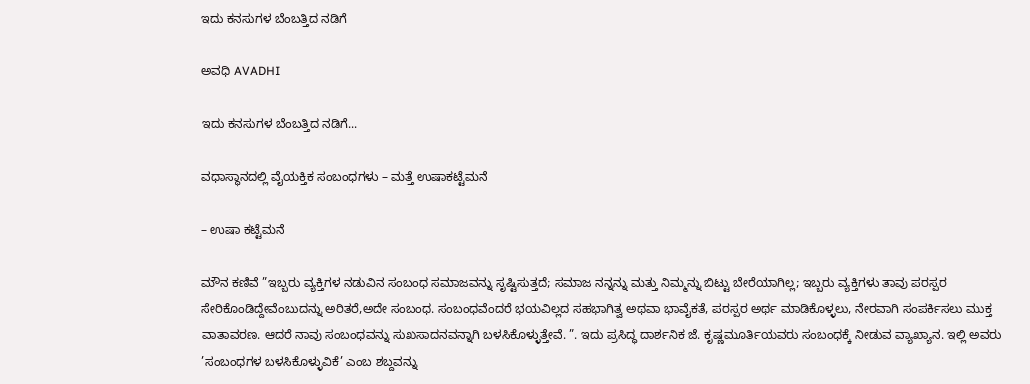ಇದು ಕನಸುಗಳ ಬೆಂಬತ್ತಿದ ನಡಿಗೆ‍

ಅವಧಿ AVADHI

ಇದು ಕನಸುಗಳ ಬೆಂಬತ್ತಿದ ನಡಿಗೆ...

ವಧಾಸ್ಥಾನದಲ್ಲಿ ವೈಯಕ್ತಿಕ ಸಂಬಂಧಗಳು – ಮತ್ತೆ ಉಷಾಕಟ್ಟೆಮನೆ

– ಉಷಾ ಕಟ್ಟೆಮನೆ

ಮೌನ ಕಣಿವೆ ”ಇಬ್ಬರು ವ್ಯಕ್ತಿಗಳ ನಡುವಿನ ಸಂಬಂಧ ಸಮಾಜವನ್ನು ಸೃಷ್ಟಿಸುತ್ತದೆ; ಸಮಾಜ ನನ್ನನ್ನು ಮತ್ತು ನಿಮ್ಮನ್ನು ಬಿಟ್ಟು ಬೇರೆಯಾಗಿಲ್ಲ; ಇಬ್ಬರು ವ್ಯಕ್ತಿಗಳು ತಾವು ಪರಸ್ಪರ ಸೇರಿಕೊಂಡಿದ್ದೇವೆಂಬುದನ್ನು ಅರಿತರೆ,ಅದೇ ಸಂಬಂಧ. ಸಂಬಂಧವೆಂದರೆ ಭಯವಿಲ್ಲದ ಸಹಭಾಗಿತ್ವ ಅಥವಾ ಭಾವೈಕತೆ, ಪರಸ್ಪರ ಅರ್ಥ ಮಾಡಿಕೊಳ್ಳಲು, ನೇರವಾಗಿ ಸಂಪರ್ಕಿಸಲು ಮುಕ್ತ ವಾತಾವರಣ. ಆದರೆ ನಾವು ಸಂಬಂಧವನ್ನು ಸುಖಸಾದನವನ್ನಾಗಿ ಬಳಸಿಕೊಳ್ಳುತ್ತೇವೆ. ”. ಇದು ಪ್ರಸಿದ್ಧ ದಾರ್ಶನಿಕ ಜೆ. ಕೃಷ್ಣಮೂರ್ತಿಯವರು ಸಂಬಂಧಕ್ಕೆ ನೀಡುವ ವ್ಯಾಖ್ಯಾನ. ಇಲ್ಲಿ ಅವರು ’ಸಂಬಂಧಗಳ ಬಳಸಿಕೊಳ್ಳುವಿಕೆ’ ಎಂಬ ಶಬ್ದವನ್ನು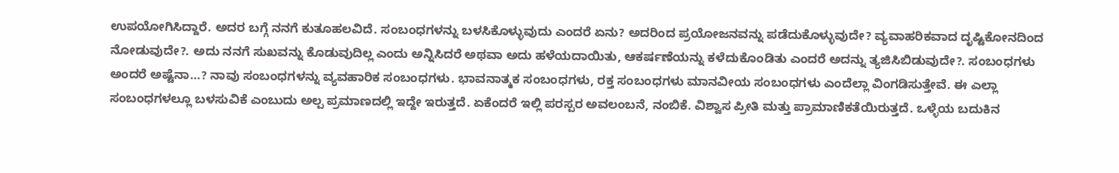ಉಪಯೋಗಿಸಿದ್ದಾರೆ. ಅದರ ಬಗ್ಗೆ ನನಗೆ ಕುತೂಹಲವಿದೆ. ಸಂಬಂಧಗಳನ್ನು ಬಳಸಿಕೊಳ್ಳುವುದು ಎಂದರೆ ಏನು? ಅದರಿಂದ ಪ್ರಯೋಜನವನ್ನು ಪಡೆದುಕೊಳ್ಳುವುದೇ? ವ್ಯವಾಹರಿಕವಾದ ದೃಷ್ಟಿಕೋನದಿಂದ ನೋಡುವುದೇ?. ಅದು ನನಗೆ ಸುಖವನ್ನು ಕೊಡುವುದಿಲ್ಲ ಎಂದು ಅನ್ನಿಸಿದರೆ ಅಥವಾ ಅದು ಹಳೆಯದಾಯಿತು, ಆಕರ್ಷಣೆಯನ್ನು ಕಳೆದುಕೊಂಡಿತು ಎಂದರೆ ಅದನ್ನು ತ್ಯಜಿಸಿಬಿಡುವುದೇ?. ಸಂಬಂಧಗಳು ಅಂದರೆ ಅಷ್ಟೆನಾ…? ನಾವು ಸಂಬಂಧಗಳನ್ನು ವ್ಯವಹಾರಿಕ ಸಂಬಂಧಗಳು. ಭಾವನಾತ್ಮಕ ಸಂಬಂಧಗಳು, ರಕ್ತ ಸಂಬಂಧಗಳು ಮಾನವೀಯ ಸಂಬಂಧಗಳು ಎಂದೆಲ್ಲಾ ವಿಂಗಡಿಸುತ್ತೇವೆ. ಈ ಎಲ್ಲಾ ಸಂಬಂಧಗಳಲ್ಲೂ ಬಳಸುವಿಕೆ ಎಂಬುದು ಅಲ್ಪ ಪ್ರಮಾಣದಲ್ಲಿ ಇದ್ದೇ ಇರುತ್ತದೆ. ಏಕೆಂದರೆ ಇಲ್ಲಿ ಪರಸ್ಪರ ಅವಲಂಬನೆ, ನಂಬಿಕೆ. ವಿಶ್ವಾಸ ಪ್ರೀತಿ ಮತ್ತು ಪ್ರಾಮಾಣಿಕತೆಯಿರುತ್ತದೆ. ಒಳ್ಳೆಯ ಬದುಕಿನ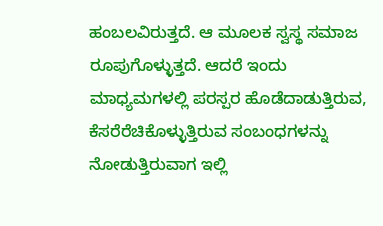ಹಂಬಲವಿರುತ್ತದೆ. ಆ ಮೂಲಕ ಸ್ವಸ್ಥ ಸಮಾಜ ರೂಪುಗೊಳ್ಳುತ್ತದೆ. ಆದರೆ ಇಂದು ಮಾಧ್ಯಮಗಳಲ್ಲಿ ಪರಸ್ಪರ ಹೊಡೆದಾಡುತ್ತಿರುವ, ಕೆಸರೆರೆಚಿಕೊಳ್ಳುತ್ತಿರುವ ಸಂಬಂಧಗಳನ್ನು ನೋಡುತ್ತಿರುವಾಗ ಇಲ್ಲಿ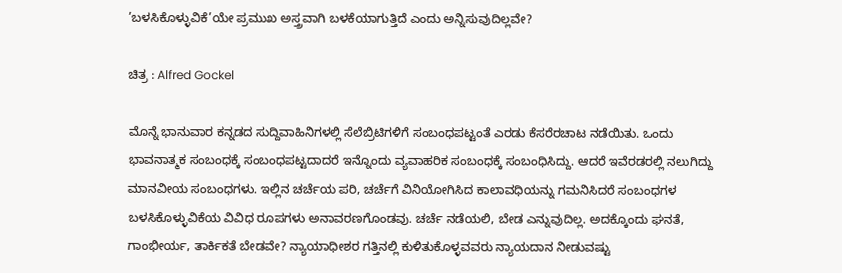’ಬಳಸಿಕೊಳ್ಳುವಿಕೆ’ಯೇ ಪ್ರಮುಖ ಅಸ್ತ್ರವಾಗಿ ಬಳಕೆಯಾಗುತ್ತಿದೆ ಎಂದು ಅನ್ನಿಸುವುದಿಲ್ಲವೇ?

ಚಿತ್ರ : Alfred Gockel

ಮೊನ್ನೆ ಭಾನುವಾರ ಕನ್ನಡದ ಸುದ್ದಿವಾಹಿನಿಗಳಲ್ಲಿ ಸೆಲೆಬ್ರಿಟಿಗಳಿಗೆ ಸಂಬಂಧಪಟ್ಟಂತೆ ಎರಡು ಕೆಸರೆರಚಾಟ ನಡೆಯಿತು. ಒಂದು ಭಾವನಾತ್ಮಕ ಸಂಬಂಧಕ್ಕೆ ಸಂಬಂಧಪಟ್ಟದಾದರೆ ಇನ್ನೊಂದು ವ್ಯವಾಹರಿಕ ಸಂಬಂಧಕ್ಕೆ ಸಂಬಂಧಿಸಿದ್ದು. ಆದರೆ ಇವೆರಡರಲ್ಲಿ ನಲುಗಿದ್ದು ಮಾನವೀಯ ಸಂಬಂಧಗಳು. ಇಲ್ಲಿನ ಚರ್ಚೆಯ ಪರಿ, ಚರ್ಚೆಗೆ ವಿನಿಯೋಗಿಸಿದ ಕಾಲಾವಧಿಯನ್ನು ಗಮನಿಸಿದರೆ ಸಂಬಂಧಗಳ ಬಳಸಿಕೊಳ್ಳುವಿಕೆಯ ವಿವಿಧ ರೂಪಗಳು ಅನಾವರಣಗೊಂಡವು. ಚರ್ಚೆ ನಡೆಯಲಿ, ಬೇಡ ಎನ್ನುವುದಿಲ್ಲ. ಅದಕ್ಕೊಂದು ಘನತೆ, ಗಾಂಭೀರ್ಯ, ತಾರ್ಕಿಕತೆ ಬೇಡವೇ? ನ್ಯಾಯಾಧೀಶರ ಗತ್ತಿನಲ್ಲಿ ಕುಳಿತುಕೊಳ್ಳವವರು ನ್ಯಾಯದಾನ ನೀಡುವಷ್ಟು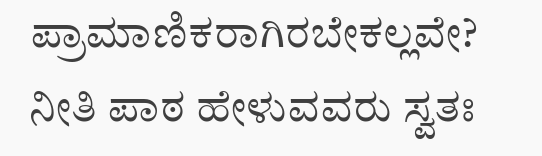ಪ್ರಾಮಾಣಿಕರಾಗಿರಬೇಕಲ್ಲವೇ? ನೀತಿ ಪಾಠ ಹೇಳುವವರು ಸ್ವತಃ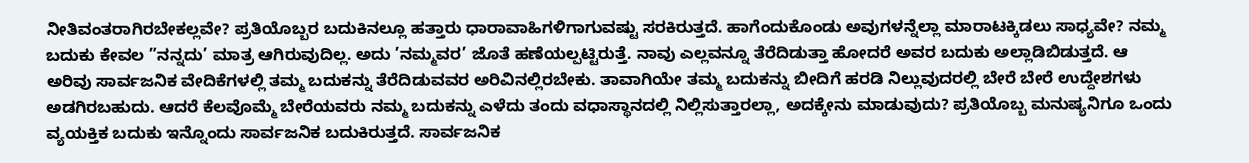ನೀತಿವಂತರಾಗಿರಬೇಕಲ್ಲವೇ? ಪ್ರತಿಯೊಬ್ಬರ ಬದುಕಿನಲ್ಲೂ ಹತ್ತಾರು ಧಾರಾವಾಹಿಗಳಿಗಾಗುವಷ್ಟು ಸರಕಿರುತ್ತದೆ. ಹಾಗೆಂದುಕೊಂಡು ಅವುಗಳನ್ನೆಲ್ಲಾ ಮಾರಾಟಕ್ಕಿಡಲು ಸಾಧ್ಯವೇ? ನಮ್ಮ ಬದುಕು ಕೇವಲ ”ನನ್ನದು’ ಮಾತ್ರ ಆಗಿರುವುದಿಲ್ಲ. ಅದು ’ನಮ್ಮವರ’ ಜೊತೆ ಹಣೆಯಲ್ಪಟ್ಟಿರುತ್ತೆ. ನಾವು ಎಲ್ಲವನ್ನೂ ತೆರೆದಿಡುತ್ತಾ ಹೋದರೆ ಅವರ ಬದುಕು ಅಲ್ಲಾಡಿಬಿಡುತ್ತದೆ. ಆ ಅರಿವು ಸಾರ್ವಜನಿಕ ವೇದಿಕೆಗಳಲ್ಲಿ ತಮ್ಮ ಬದುಕನ್ನು ತೆರೆದಿಡುವವರ ಅರಿವಿನಲ್ಲಿರಬೇಕು. ತಾವಾಗಿಯೇ ತಮ್ಮ ಬದುಕನ್ನು ಬೀದಿಗೆ ಹರಡಿ ನಿಲ್ಲುವುದರಲ್ಲಿ ಬೇರೆ ಬೇರೆ ಉದ್ದೇಶಗಳು ಅಡಗಿರಬಹುದು. ಆದರೆ ಕೆಲವೊಮ್ಮೆ ಬೇರೆಯವರು ನಮ್ಮ ಬದುಕನ್ನು ಎಳೆದು ತಂದು ವಧಾಸ್ಥಾನದಲ್ಲಿ ನಿಲ್ಲಿಸುತ್ತಾರಲ್ಲಾ, ಅದಕ್ಕೇನು ಮಾಡುವುದು? ಪ್ರತಿಯೊಬ್ಬ ಮನುಷ್ಯನಿಗೂ ಒಂದು ವ್ಯಯಕ್ತಿಕ ಬದುಕು ಇನ್ನೊಂದು ಸಾರ್ವಜನಿಕ ಬದುಕಿರುತ್ತದೆ. ಸಾರ್ವಜನಿಕ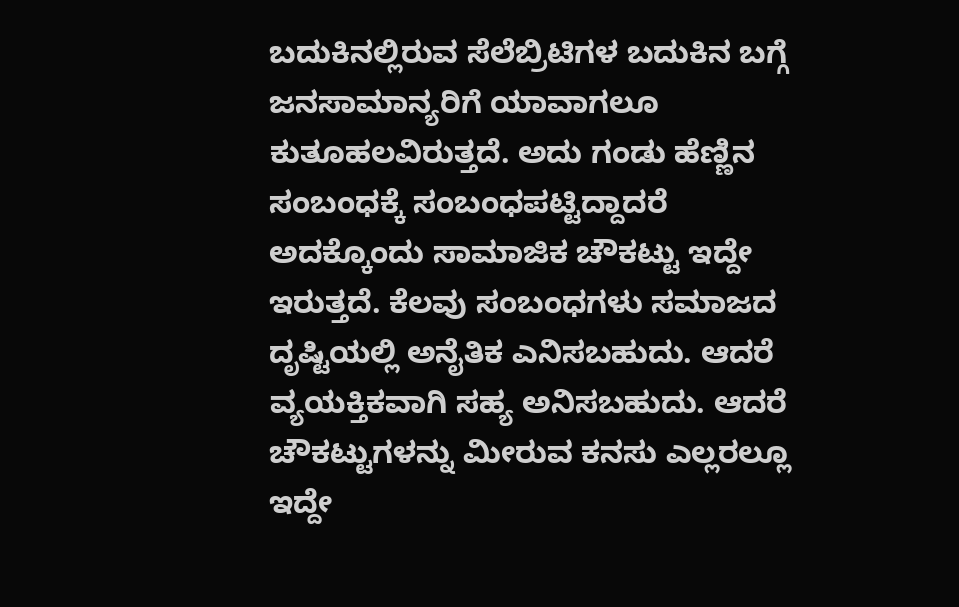ಬದುಕಿನಲ್ಲಿರುವ ಸೆಲೆಬ್ರಿಟಿಗಳ ಬದುಕಿನ ಬಗ್ಗೆ ಜನಸಾಮಾನ್ಯರಿಗೆ ಯಾವಾಗಲೂ ಕುತೂಹಲವಿರುತ್ತದೆ. ಅದು ಗಂಡು ಹೆಣ್ಣಿನ ಸಂಬಂಧಕ್ಕೆ ಸಂಬಂಧಪಟ್ಟಿದ್ದಾದರೆ ಅದಕ್ಕೊಂದು ಸಾಮಾಜಿಕ ಚೌಕಟ್ಟು ಇದ್ದೇ ಇರುತ್ತದೆ. ಕೆಲವು ಸಂಬಂಧಗಳು ಸಮಾಜದ ದೃಷ್ಟಿಯಲ್ಲಿ ಅನೈತಿಕ ಎನಿಸಬಹುದು. ಆದರೆ ವ್ಯಯಕ್ತಿಕವಾಗಿ ಸಹ್ಯ ಅನಿಸಬಹುದು. ಆದರೆ ಚೌಕಟ್ಟುಗಳನ್ನು ಮೀರುವ ಕನಸು ಎಲ್ಲರಲ್ಲೂ ಇದ್ದೇ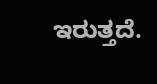ಇರುತ್ತದೆ.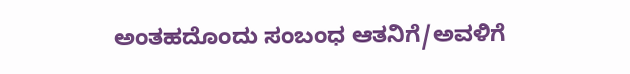ಅಂತಹದೊಂದು ಸಂಬಂಧ ಆತನಿಗೆ/ಅವಳಿಗೆ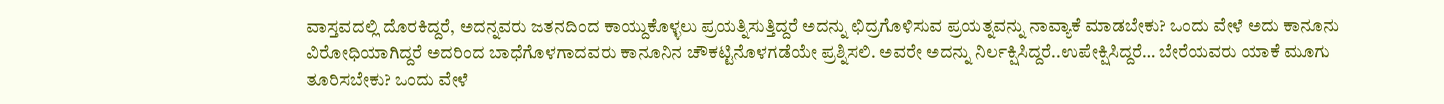ವಾಸ್ತವದಲ್ಲಿ ದೊರಕಿದ್ದರೆ, ಅದನ್ನವರು ಜತನದಿಂದ ಕಾಯ್ದುಕೊಳ್ಳಲು ಪ್ರಯತ್ನಿಸುತ್ತಿದ್ದರೆ ಅದನ್ನು ಛಿದ್ರಗೊಳಿಸುವ ಪ್ರಯತ್ನವನ್ನು ನಾವ್ಯಾಕೆ ಮಾಡಬೇಕು? ಒಂದು ವೇಳೆ ಅದು ಕಾನೂನು ವಿರೋಧಿಯಾಗಿದ್ದರೆ ಅದರಿಂದ ಬಾಧೆಗೊಳಗಾದವರು ಕಾನೂನಿನ ಚೌಕಟ್ಟಿನೊಳಗಡೆಯೇ ಪ್ರಶ್ನಿಸಲಿ. ಅವರೇ ಅದನ್ನು ನಿರ್ಲಕ್ಷಿಸಿದ್ದರೆ..ಉಪೇಕ್ಷಿಸಿದ್ದರೆ… ಬೇರೆಯವರು ಯಾಕೆ ಮೂಗು ತೂರಿಸಬೇಕು? ಒಂದು ವೇಳೆ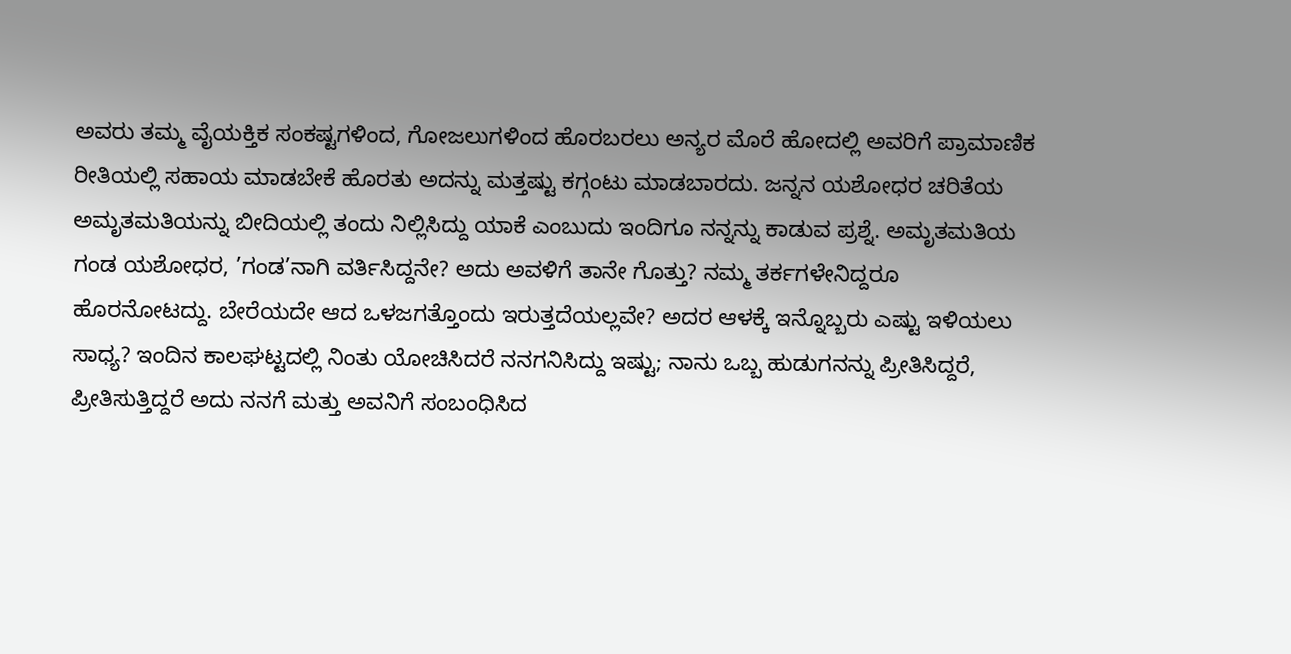ಅವರು ತಮ್ಮ ವೈಯಕ್ತಿಕ ಸಂಕಷ್ಟಗಳಿಂದ, ಗೋಜಲುಗಳಿಂದ ಹೊರಬರಲು ಅನ್ಯರ ಮೊರೆ ಹೋದಲ್ಲಿ ಅವರಿಗೆ ಪ್ರಾಮಾಣಿಕ ರೀತಿಯಲ್ಲಿ ಸಹಾಯ ಮಾಡಬೇಕೆ ಹೊರತು ಅದನ್ನು ಮತ್ತಷ್ಟು ಕಗ್ಗಂಟು ಮಾಡಬಾರದು. ಜನ್ನನ ಯಶೋಧರ ಚರಿತೆಯ ಅಮೃತಮತಿಯನ್ನು ಬೀದಿಯಲ್ಲಿ ತಂದು ನಿಲ್ಲಿಸಿದ್ದು ಯಾಕೆ ಎಂಬುದು ಇಂದಿಗೂ ನನ್ನನ್ನು ಕಾಡುವ ಪ್ರಶ್ನೆ. ಅಮೃತಮತಿಯ ಗಂಡ ಯಶೋಧರ, ’ಗಂಡ’ನಾಗಿ ವರ್ತಿಸಿದ್ದನೇ? ಅದು ಅವಳಿಗೆ ತಾನೇ ಗೊತ್ತು? ನಮ್ಮ ತರ್ಕಗಳೇನಿದ್ದರೂ ಹೊರನೋಟದ್ದು. ಬೇರೆಯದೇ ಆದ ಒಳಜಗತ್ತೊಂದು ಇರುತ್ತದೆಯಲ್ಲವೇ? ಅದರ ಆಳಕ್ಕೆ ಇನ್ನೊಬ್ಬರು ಎಷ್ಟು ಇಳಿಯಲು ಸಾಧ್ಯ? ಇಂದಿನ ಕಾಲಘಟ್ಟದಲ್ಲಿ ನಿಂತು ಯೋಚಿಸಿದರೆ ನನಗನಿಸಿದ್ದು ಇಷ್ಟು; ನಾನು ಒಬ್ಬ ಹುಡುಗನನ್ನು ಪ್ರೀತಿಸಿದ್ದರೆ, ಪ್ರೀತಿಸುತ್ತಿದ್ದರೆ ಅದು ನನಗೆ ಮತ್ತು ಅವನಿಗೆ ಸಂಬಂಧಿಸಿದ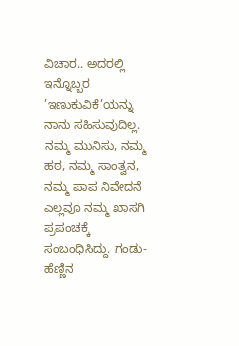ವಿಚಾರ.. ಅದರಲ್ಲಿ ಇನ್ನೊಬ್ಬರ ’ಇಣುಕುವಿಕೆ’ಯನ್ನು ನಾನು ಸಹಿಸುವುದಿಲ್ಲ. ನಮ್ಮ ಮುನಿಸು, ನಮ್ಮ ಹಠ, ನಮ್ಮ ಸಾಂತ್ವನ, ನಮ್ಮ ಪಾಪ ನಿವೇದನೆ ಎಲ್ಲವೂ ನಮ್ಮ ಖಾಸಗಿ ಪ್ರಪಂಚಕ್ಕೆ ಸಂಬಂಧಿಸಿದ್ದು. ಗಂಡು-ಹೆಣ್ಣಿನ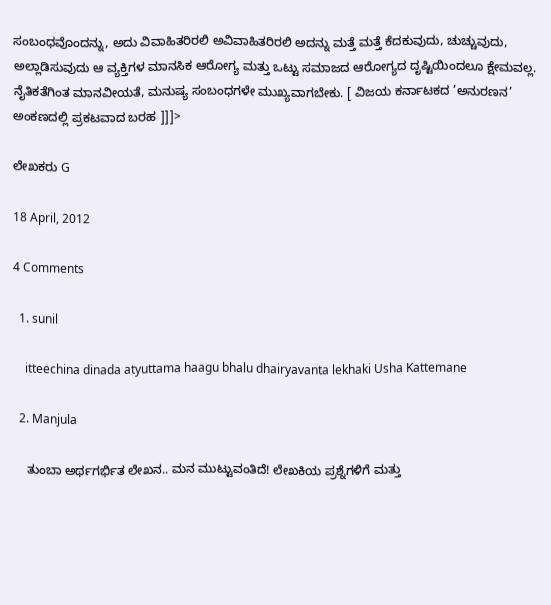ಸಂಬಂಧವೊಂದನ್ನು, ಅದು ವಿವಾಹಿತರಿರಲಿ ಅವಿವಾಹಿತರಿರಲಿ ಅದನ್ನು ಮತ್ತೆ ಮತ್ತೆ ಕೆದಕುವುದು, ಚುಚ್ಚುವುದು, ಅಲ್ಲಾಡಿಸುವುದು ಆ ವ್ಯಕ್ತಿಗಳ ಮಾನಸಿಕ ಆರೋಗ್ಯ ಮತ್ತು ಒಟ್ಟು ಸಮಾಜದ ಆರೋಗ್ಯದ ದೃಷ್ಟಿಯಿಂದಲೂ ಕ್ಷೇಮವಲ್ಲ. ನೈತಿಕತೆಗಿಂತ ಮಾನವೀಯತೆ, ಮನುಷ್ಯ ಸಂಬಂಧಗಳೇ ಮುಖ್ಯವಾಗಬೇಕು. [ ವಿಜಯ ಕರ್ನಾಟಕದ ’ಅನುರಣನ’ ಅಂಕಣದಲ್ಲಿ ಪ್ರಕಟವಾದ ಬರಹ ]]]>

ಲೇಖಕರು G

18 April, 2012

4 Comments

  1. sunil

    itteechina dinada atyuttama haagu bhalu dhairyavanta lekhaki Usha Kattemane

  2. Manjula

    ತುಂಬಾ ಅರ್ಥಗರ್ಭಿತ ಲೇಖನ.. ಮನ ಮುಟ್ಟುವಂತಿದೆ! ಲೇಖಕಿಯ ಪ್ರಶ್ನೆಗಳಿಗೆ ಮತ್ತು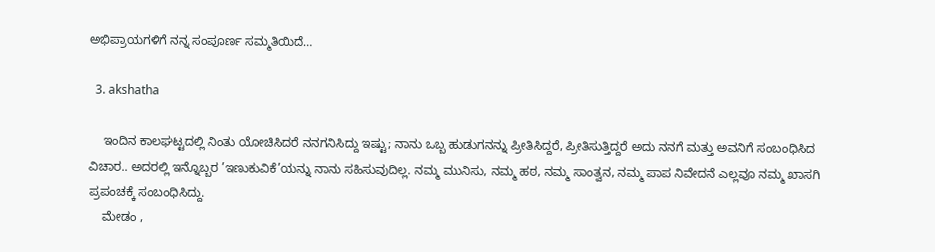ಅಭಿಪ್ರಾಯಗಳಿಗೆ ನನ್ನ ಸಂಪೂರ್ಣ ಸಮ್ಮತಿಯಿದೆ…

  3. akshatha

    ಇಂದಿನ ಕಾಲಘಟ್ಟದಲ್ಲಿ ನಿಂತು ಯೋಚಿಸಿದರೆ ನನಗನಿಸಿದ್ದು ಇಷ್ಟು; ನಾನು ಒಬ್ಬ ಹುಡುಗನನ್ನು ಪ್ರೀತಿಸಿದ್ದರೆ, ಪ್ರೀತಿಸುತ್ತಿದ್ದರೆ ಅದು ನನಗೆ ಮತ್ತು ಅವನಿಗೆ ಸಂಬಂಧಿಸಿದ ವಿಚಾರ.. ಅದರಲ್ಲಿ ಇನ್ನೊಬ್ಬರ ’ಇಣುಕುವಿಕೆ’ಯನ್ನು ನಾನು ಸಹಿಸುವುದಿಲ್ಲ. ನಮ್ಮ ಮುನಿಸು, ನಮ್ಮ ಹಠ, ನಮ್ಮ ಸಾಂತ್ವನ, ನಮ್ಮ ಪಾಪ ನಿವೇದನೆ ಎಲ್ಲವೂ ನಮ್ಮ ಖಾಸಗಿ ಪ್ರಪಂಚಕ್ಕೆ ಸಂಬಂಧಿಸಿದ್ದು.
    ಮೇಡಂ ,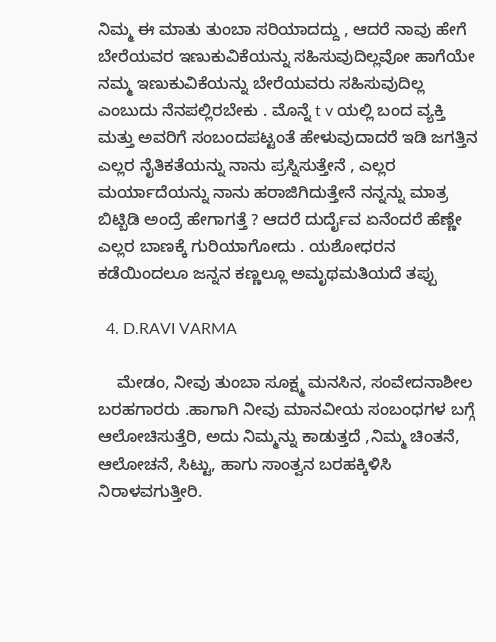ನಿಮ್ಮ ಈ ಮಾತು ತುಂಬಾ ಸರಿಯಾದದ್ದು , ಆದರೆ ನಾವು ಹೇಗೆ ಬೇರೆಯವರ ಇಣುಕುವಿಕೆಯನ್ನು ಸಹಿಸುವುದಿಲ್ಲವೋ ಹಾಗೆಯೇ ನಮ್ಮ ಇಣುಕುವಿಕೆಯನ್ನು ಬೇರೆಯವರು ಸಹಿಸುವುದಿಲ್ಲ ಎಂಬುದು ನೆನಪಲ್ಲಿರಬೇಕು . ಮೊನ್ನೆ t v ಯಲ್ಲಿ ಬಂದ ವ್ಯಕ್ತಿ ಮತ್ತು ಅವರಿಗೆ ಸಂಬಂದಪಟ್ಟಂತೆ ಹೇಳುವುದಾದರೆ ಇಡಿ ಜಗತ್ತಿನ ಎಲ್ಲರ ನೈತಿಕತೆಯನ್ನು ನಾನು ಪ್ರಸ್ನಿಸುತ್ತೇನೆ , ಎಲ್ಲರ ಮರ್ಯಾದೆಯನ್ನು ನಾನು ಹರಾಜಿಗಿದುತ್ತೇನೆ ನನ್ನನ್ನು ಮಾತ್ರ ಬಿಟ್ಬಿಡಿ ಅಂದ್ರೆ ಹೇಗಾಗತ್ತೆ ? ಆದರೆ ದುರ್ದೈವ ಏನೆಂದರೆ ಹೆಣ್ಣೇ ಎಲ್ಲರ ಬಾಣಕ್ಕೆ ಗುರಿಯಾಗೋದು . ಯಶೋಧರನ ಕಡೆಯಿಂದಲೂ ಜನ್ನನ ಕಣ್ಣಲ್ಲೂ ಅಮೃಥಮತಿಯದೆ ತಪ್ಪು

  4. D.RAVI VARMA

    ಮೇಡಂ, ನೀವು ತುಂಬಾ ಸೂಕ್ಷ್ಮ ಮನಸಿನ, ಸಂವೇದನಾಶೀಲ ಬರಹಗಾರರು .ಹಾಗಾಗಿ ನೀವು ಮಾನವೀಯ ಸಂಬಂಧಗಳ ಬಗ್ಗೆ ಆಲೋಚಿಸುತ್ತೆರಿ, ಅದು ನಿಮ್ಮನ್ನು ಕಾಡುತ್ತದೆ ,ನಿಮ್ಮ ಚಿಂತನೆ, ಆಲೋಚನೆ, ಸಿಟ್ಟು, ಹಾಗು ಸಾಂತ್ವನ ಬರಹಕ್ಕಿಳಿಸಿ ನಿರಾಳವಗುತ್ತೀರಿ.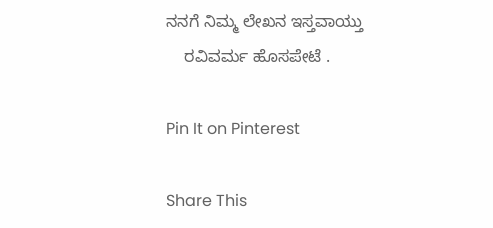ನನಗೆ ನಿಮ್ಮ ಲೇಖನ ಇಸ್ತವಾಯ್ತು
    ರವಿವರ್ಮ ಹೊಸಪೇಟೆ .

Pin It on Pinterest

Share This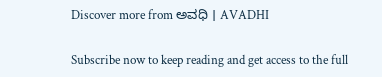Discover more from ಅವಧಿ । AVADHI

Subscribe now to keep reading and get access to the full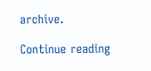archive.

Continue reading